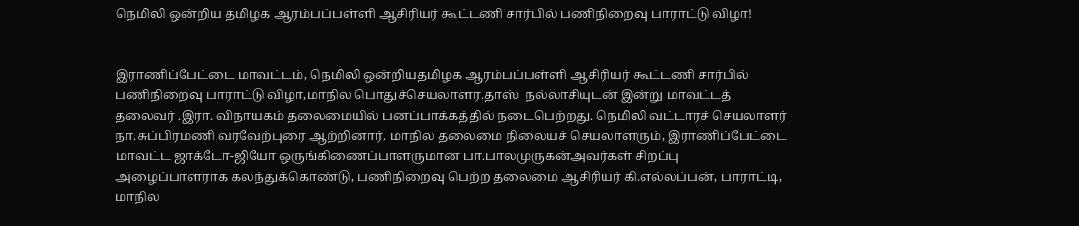நெமிலி ஒன்றிய தமிழக ஆரம்பப்பள்ளி ஆசிரியர் கூட்டணி சார்பில் பணிநிறைவு பாராட்டு விழா!


இராணிப்பேட்டை மாவட்டம், நெமிலி ஒன்றியதமிழக ஆரம்பப்பள்ளி ஆசிரியர் கூட்டணி சார்பில் பணிநிறைவு பாராட்டு விழா,மாநில பொதுச்செயலாளர.தாஸ்  நல்லாசியுடன் இன்று மாவட்டத் தலைவர் .இரா. விநாயகம் தலைமையில் பனப்பாக்கத்தில் நடைபெற்றது. நெமிலி வட்டாரச் செயலாளர் நா.சுப்பிரமணி வரவேற்புரை ஆற்றினார். மாநில தலைமை நிலையச் செயலாளரும், இராணிப்பேட்டை மாவட்ட ஜாக்டோ-ஜியோ ஒருங்கிணைப்பாளருமான பா.பாலமுருகன்அவர்கள் சிறப்பு அழைப்பாளராக கலந்துக்கொண்டு, பணிநிறைவு பெற்ற தலைமை ஆசிரியர் கி.எல்லப்பன், பாராட்டி, மாநில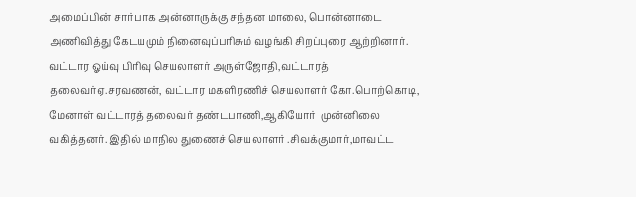அமைப்பின் சார்பாக அன்னாருக்கு சந்தன மாலை, பொன்னாடை அணிவித்து கேடயமும் நினைவுப்பரிசும் வழங்கி சிறப்புரை ஆற்றினார். வட்டார ஓய்வு பிரிவு செயலாளர் அருள்ஜோதி,வட்டாரத் தலைவர்ஏ.சரவணன், வட்டார மகளிரணிச் செயலாளர் கோ.பொற்கொடி, மேனாள் வட்டாரத் தலைவர் தண்டபாணி,ஆகியோர்  முன்னிலை வகித்தனர். இதில் மாநில துணைச் செயலாளர் .சிவக்குமார்,மாவட்ட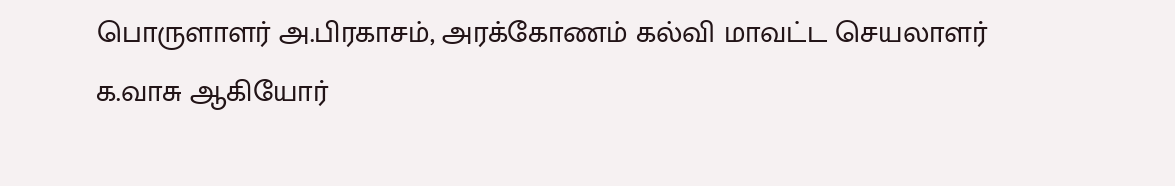பொருளாளர் அ.பிரகாசம், அரக்கோணம் கல்வி மாவட்ட செயலாளர் க.வாசு ஆகியோர்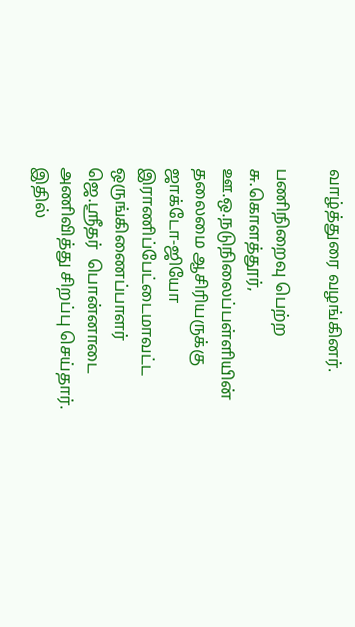வாழ்த்துரை வழங்கினர்.

பணிநிறைவு பெற்ற சு.கொளத்தூர், ஊ.ஒ.நடுநிலைப்பள்ளியின் தலைமை ஆசிரியருக்கு ஜாக்டோ-ஜியோ இராணிப்பேட்டைமாவட்ட ஒருங்கிணைப்பாளர் ஜெ.ஸ்ரீதர்  பொன்னாடை அணிவித்து சிறப்பு செய்தார். இதில்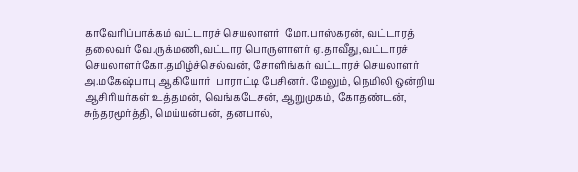காவேரிப்பாக்கம் வட்டாரச் செயலாளர்  மோ.பாஸ்கரன், வட்டாரத் தலைவர் வே.ருக்மணி,வட்டார பொருளாளர் ஏ.தாவீது,வட்டாரச் செயலாளர்கோ.தமிழ்ச்செல்வன், சோளிங்கர் வட்டாரச் செயலாளர் அ.மகேஷ்பாபு ஆகியோர்  பாராட்டி பேசினர். மேலும், நெமிலி ஒன்றிய ஆசிரியர்கள் உத்தமன், வெங்கடேசன், ஆறுமுகம், கோதண்டன், சுந்தரமூர்த்தி, மெய்யன்பன், தனபால்,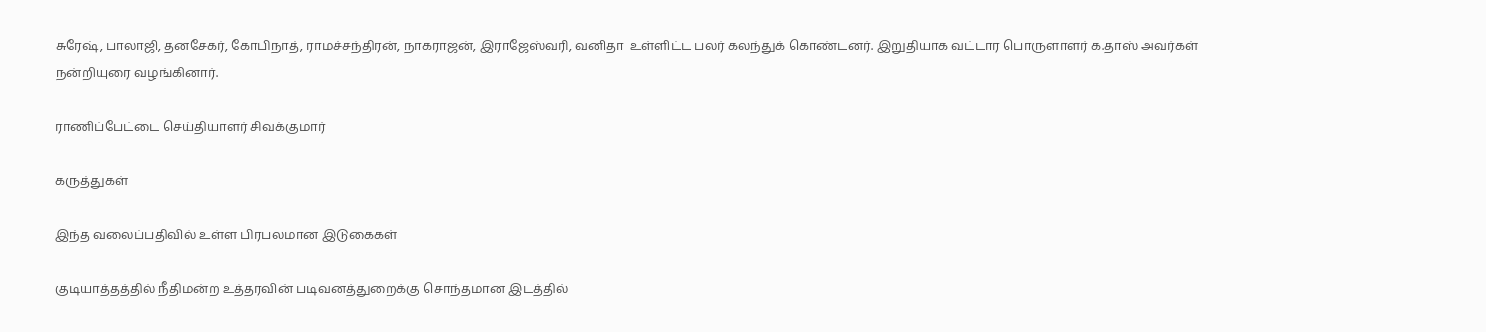சுரேஷ், பாலாஜி, தனசேகர், கோபிநாத், ராமச்சந்திரன், நாகராஜன், இராஜேஸ்வரி, வனிதா  உள்ளிட்ட பலர் கலந்துக் கொண்டனர். இறுதியாக வட்டார பொருளாளர் க.தாஸ் அவர்கள் நன்றியுரை வழங்கினார்.

ராணிப்பேட்டை செய்தியாளர் சிவக்குமார்

கருத்துகள்

இந்த வலைப்பதிவில் உள்ள பிரபலமான இடுகைகள்

குடியாத்தத்தில் நீதிமன்ற உத்தரவின் படிவனத்துறைக்கு சொந்தமான இடத்தில்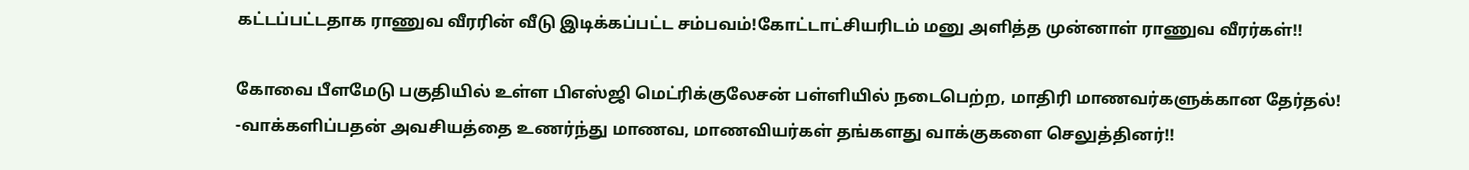கட்டப்பட்டதாக ராணுவ வீரரின் வீடு இடிக்கப்பட்ட சம்பவம்!கோட்டாட்சியரிடம் மனு அளித்த முன்னாள் ராணுவ வீரர்கள்!!

கோவை பீளமேடு பகுதியில் உள்ள பிஎஸ்ஜி மெட்ரிக்குலேசன் பள்ளியில் நடைபெற்ற, மாதிரி மாணவர்களுக்கான தேர்தல்! -வாக்களிப்பதன் அவசியத்தை உணர்ந்து மாணவ, மாணவியர்கள் தங்களது வாக்குகளை செலுத்தினர்!!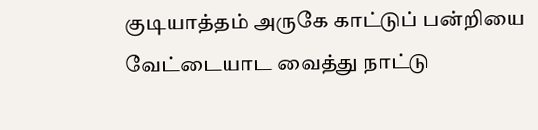குடியாத்தம் அருகே காட்டுப் பன்றியை வேட்டையாட வைத்து நாட்டு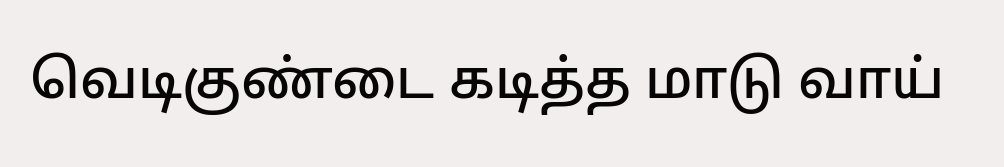வெடிகுண்டை கடித்த மாடு வாய்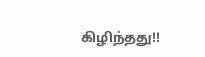கிழிந்தது!!